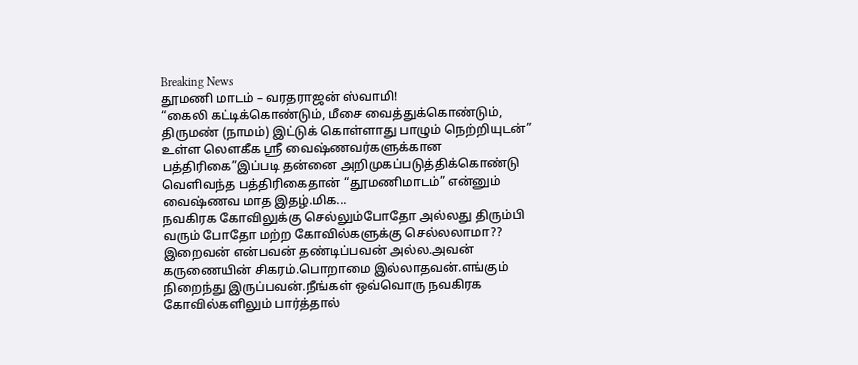Breaking News
தூமணி மாடம் – வரதராஜன் ஸ்வாமி!
“கைலி கட்டிக்கொண்டும், மீசை வைத்துக்கொண்டும், திருமண் (நாமம்) இட்டுக் கொள்ளாது பாழும் நெற்றியுடன்” உள்ள லௌகீக ஸ்ரீ வைஷ்ணவர்களுக்கான பத்திரிகை”இப்படி தன்னை அறிமுகப்படுத்திக்கொண்டு வெளிவந்த பத்திரிகைதான் “தூமணிமாடம்” என்னும் வைஷ்ணவ மாத இதழ்.மிக...
நவகிரக கோவிலுக்கு செல்லும்போதோ அல்லது திரும்பி வரும் போதோ மற்ற கோவில்களுக்கு செல்லலாமா??
இறைவன் என்பவன் தண்டிப்பவன் அல்ல.அவன் கருணையின் சிகரம்.பொறாமை இல்லாதவன்.எங்கும் நிறைந்து இருப்பவன்.நீங்கள் ஒவ்வொரு நவகிரக கோவில்களிலும் பார்த்தால்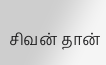சிவன் தான்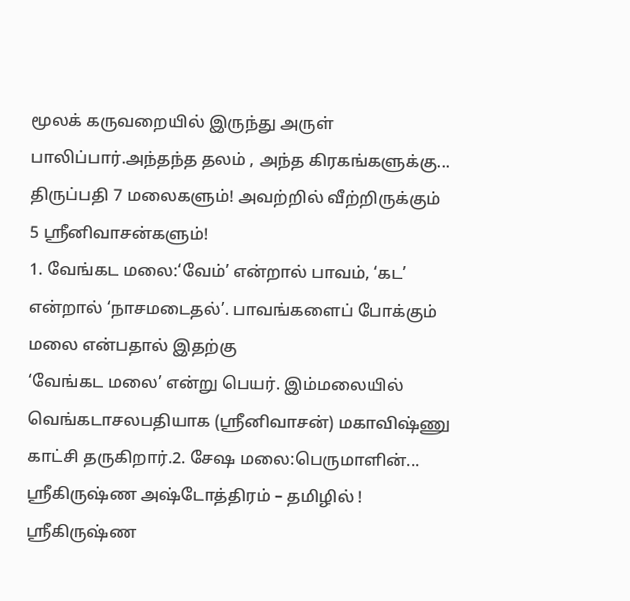மூலக் கருவறையில் இருந்து அருள் பாலிப்பார்.அந்தந்த தலம் , அந்த கிரகங்களுக்கு...
திருப்பதி 7 மலைகளும்! அவற்றில் வீற்றிருக்கும் 5 ஸ்ரீனிவாசன்களும்!
1. வேங்கட மலை:‘வேம்’ என்றால் பாவம், ‘கட’ என்றால் ‘நாசமடைதல்’. பாவங்களைப் போக்கும் மலை என்பதால் இதற்கு
‘வேங்கட மலை’ என்று பெயர். இம்மலையில் வெங்கடாசலபதியாக (ஸ்ரீனிவாசன்) மகாவிஷ்ணு காட்சி தருகிறார்.2. சேஷ மலை:பெருமாளின்...
ஸ்ரீகிருஷ்ண அஷ்டோத்திரம் – தமிழில் !
ஸ்ரீகிருஷ்ண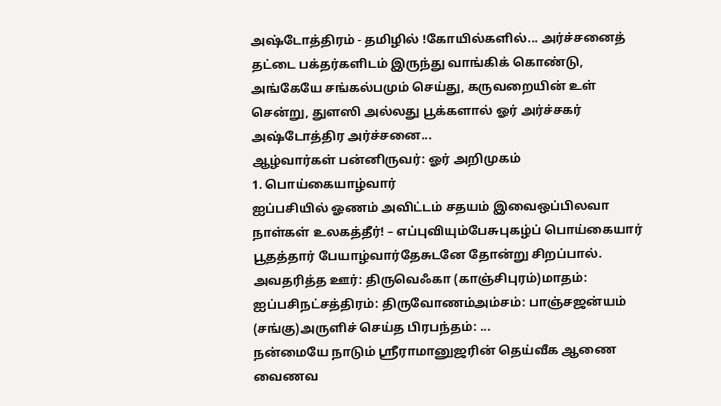அஷ்டோத்திரம் - தமிழில் !கோயில்களில்... அர்ச்சனைத் தட்டை பக்தர்களிடம் இருந்து வாங்கிக் கொண்டு, அங்கேயே சங்கல்பமும் செய்து, கருவறையின் உள் சென்று, துளஸி அல்லது பூக்களால் ஓர் அர்ச்சகர் அஷ்டோத்திர அர்ச்சனை...
ஆழ்வார்கள் பன்னிருவர்: ஓர் அறிமுகம்
1. பொய்கையாழ்வார்
ஐப்பசியில் ஓணம் அவிட்டம் சதயம் இவைஒப்பிலவா நாள்கள் உலகத்தீர்! – எப்புவியும்பேசுபுகழ்ப் பொய்கையார் பூதத்தார் பேயாழ்வார்தேசுடனே தோன்று சிறப்பால். அவதரித்த ஊர்: திருவெஃகா (காஞ்சிபுரம்)மாதம்: ஐப்பசிநட்சத்திரம்: திருவோணம்அம்சம்: பாஞ்சஜன்யம் (சங்கு)அருளிச் செய்த பிரபந்தம்: ...
நன்மையே நாடும் ஸ்ரீராமானுஜரின் தெய்வீக ஆணை
வைணவ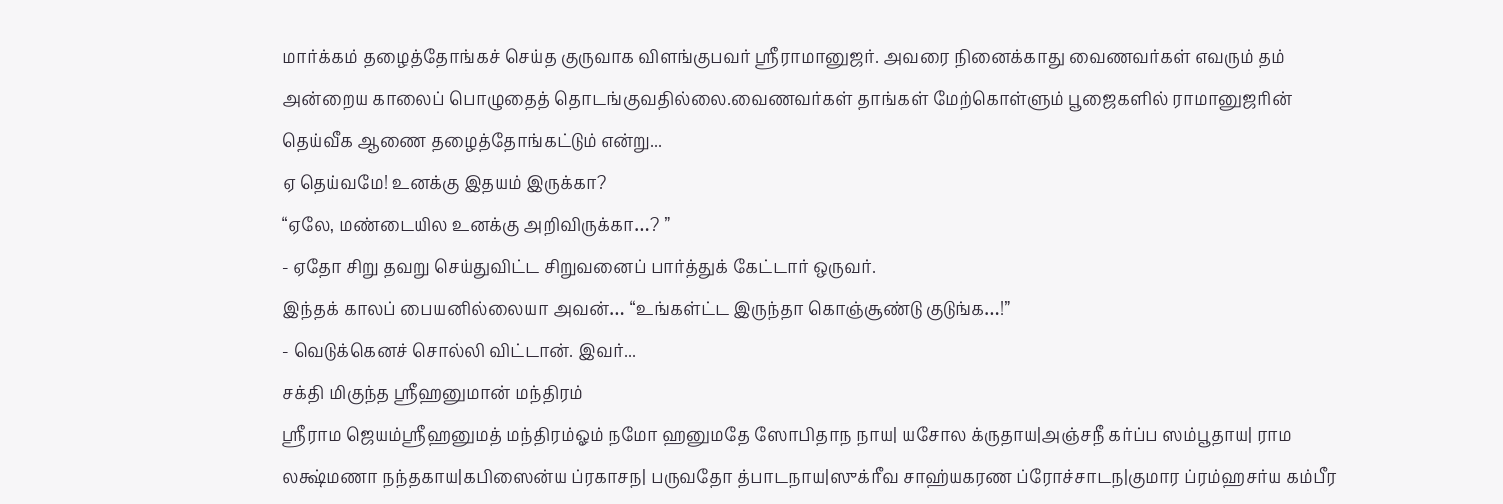மார்க்கம் தழைத்தோங்கச் செய்த குருவாக விளங்குபவர் ஸ்ரீராமானுஜர். அவரை நினைக்காது வைணவர்கள் எவரும் தம் அன்றைய காலைப் பொழுதைத் தொடங்குவதில்லை.வைணவர்கள் தாங்கள் மேற்கொள்ளும் பூஜைகளில் ராமானுஜரின் தெய்வீக ஆணை தழைத்தோங்கட்டும் என்று...
ஏ தெய்வமே! உனக்கு இதயம் இருக்கா?
“ஏலே, மண்டையில உனக்கு அறிவிருக்கா…? ”
- ஏதோ சிறு தவறு செய்துவிட்ட சிறுவனைப் பார்த்துக் கேட்டார் ஒருவர்.
இந்தக் காலப் பையனில்லையா அவன்… “உங்கள்ட்ட இருந்தா கொஞ்சூண்டு குடுங்க…!”
- வெடுக்கெனச் சொல்லி விட்டான். இவர்...
சக்தி மிகுந்த ஸ்ரீஹனுமான் மந்திரம்
ஸ்ரீராம ஜெயம்ஸ்ரீஹனுமத் மந்திரம்ஓம் நமோ ஹனுமதே ஸோபிதாந நாய| யசோல க்ருதாய|அஞ்சநீ கர்ப்ப ஸம்பூதாய| ராம லக்ஷ்மணா நந்தகாய|கபிஸைன்ய ப்ரகாசந| பருவதோ த்பாடநாய|ஸுக்ரீவ சாஹ்யகரண ப்ரோச்சாடந|குமார ப்ரம்ஹசர்ய கம்பீர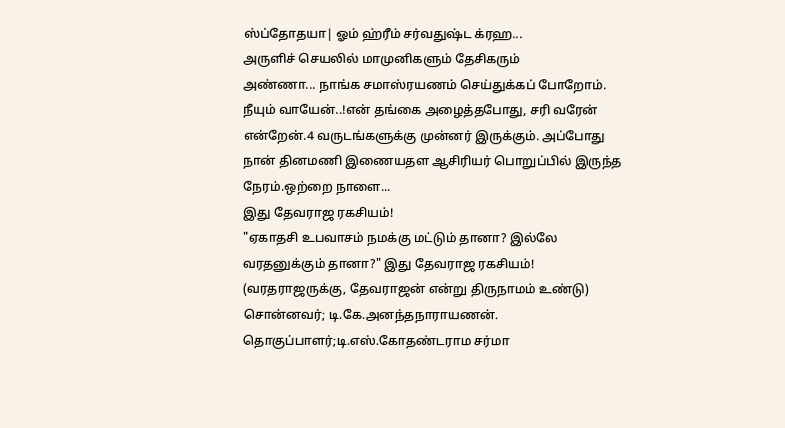ஸ்ப்தோதயா| ஓம் ஹ்ரீம் சர்வதுஷ்ட க்ரஹ...
அருளிச் செயலில் மாமுனிகளும் தேசிகரும்
அண்ணா... நாங்க சமாஸ்ரயணம் செய்துக்கப் போறோம். நீயும் வாயேன்..!என் தங்கை அழைத்தபோது, சரி வரேன் என்றேன்.4 வருடங்களுக்கு முன்னர் இருக்கும். அப்போது நான் தினமணி இணையதள ஆசிரியர் பொறுப்பில் இருந்த நேரம்.ஒற்றை நாளை...
இது தேவராஜ ரகசியம்!
"ஏகாதசி உபவாசம் நமக்கு மட்டும் தானா? இல்லே வரதனுக்கும் தானா?" இது தேவராஜ ரகசியம்! (வரதராஜருக்கு, தேவராஜன் என்று திருநாமம் உண்டு) சொன்னவர்; டி.கே.அனந்தநாராயணன். தொகுப்பாளர்;டி.எஸ்.கோதண்டராம சர்மா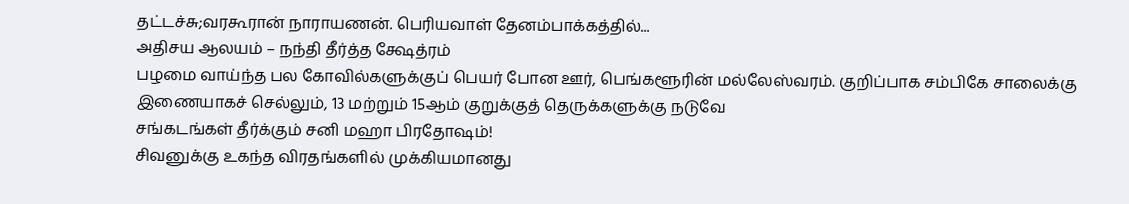தட்டச்சு;வரகூரான் நாராயணன். பெரியவாள் தேனம்பாக்கத்தில்...
அதிசய ஆலயம் – நந்தி தீர்த்த க்ஷேத்ரம்
பழமை வாய்ந்த பல கோவில்களுக்குப் பெயர் போன ஊர், பெங்களூரின் மல்லேஸ்வரம். குறிப்பாக சம்பிகே சாலைக்கு இணையாகச் செல்லும், 13 மற்றும் 15ஆம் குறுக்குத் தெருக்களுக்கு நடுவே
சங்கடங்கள் தீர்க்கும் சனி மஹா பிரதோஷம்!
சிவனுக்கு உகந்த விரதங்களில் முக்கியமானது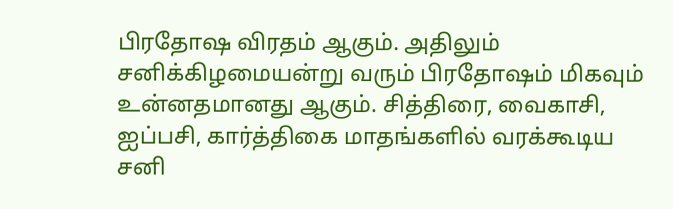பிரதோஷ விரதம் ஆகும். அதிலும் சனிக்கிழமையன்று வரும் பிரதோஷம் மிகவும் உன்னதமானது ஆகும். சித்திரை, வைகாசி, ஐப்பசி, கார்த்திகை மாதங்களில் வரக்கூடிய சனி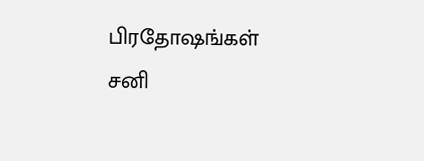பிரதோஷங்கள் சனி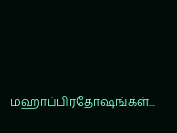மஹாப்பிரதோஷங்கள்...